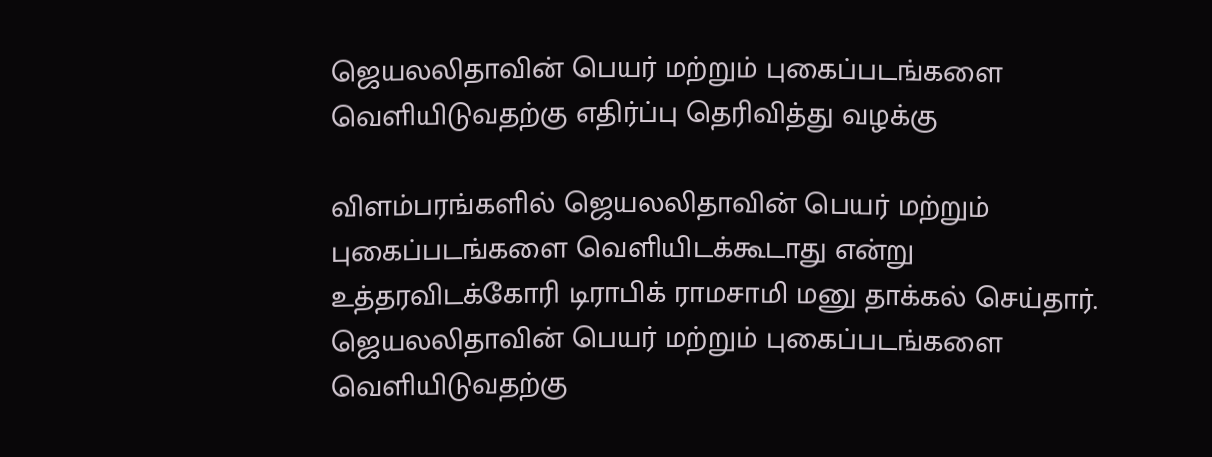ஜெயலலிதாவின் பெயர் மற்றும் புகைப்படங்களை வெளியிடுவதற்கு எதிர்ப்பு தெரிவித்து வழக்கு

விளம்பரங்களில் ஜெயலலிதாவின் பெயர் மற்றும் புகைப்படங்களை வெளியிடக்கூடாது என்று உத்தரவிடக்கோரி டிராபிக் ராமசாமி மனு தாக்கல் செய்தார்.
ஜெயலலிதாவின் பெயர் மற்றும் புகைப்படங்களை வெளியிடுவதற்கு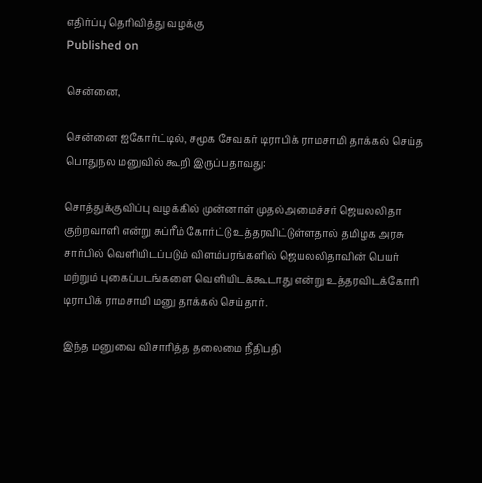எதிர்ப்பு தெரிவித்து வழக்கு
Published on

சென்னை,

சென்னை ஐகோர்ட்டில், சமூக சேவகர் டிராபிக் ராமசாமி தாக்கல் செய்த பொதுநல மனுவில் கூறி இருப்பதாவது:

சொத்துக்குவிப்பு வழக்கில் முன்னாள் முதல்அமைச்சர் ஜெயலலிதா குற்றவாளி என்று சுப்ரீம் கோர்ட்டு உத்தரவிட்டுள்ளதால் தமிழக அரசு சார்பில் வெளியிடப்படும் விளம்பரங்களில் ஜெயலலிதாவின் பெயர் மற்றும் புகைப்படங்களை வெளியிடக்கூடாது என்று உத்தரவிடக்கோரி டிராபிக் ராமசாமி மனு தாக்கல் செய்தார்.

இந்த மனுவை விசாரித்த தலைமை நீதிபதி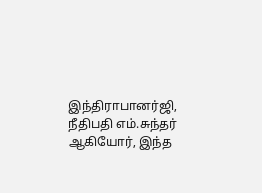இந்திராபானர்ஜி, நீதிபதி எம்.சுந்தர் ஆகியோர், இந்த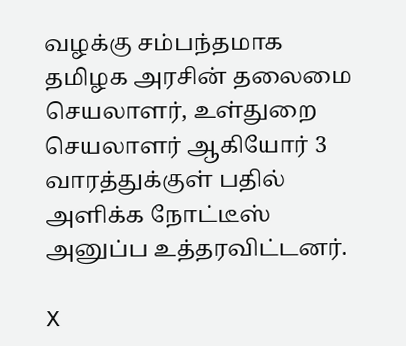வழக்கு சம்பந்தமாக தமிழக அரசின் தலைமை செயலாளர், உள்துறை செயலாளர் ஆகியோர் 3 வாரத்துக்குள் பதில் அளிக்க நோட்டீஸ் அனுப்ப உத்தரவிட்டனர்.

X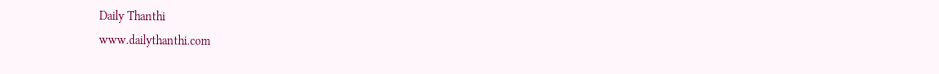Daily Thanthi
www.dailythanthi.com